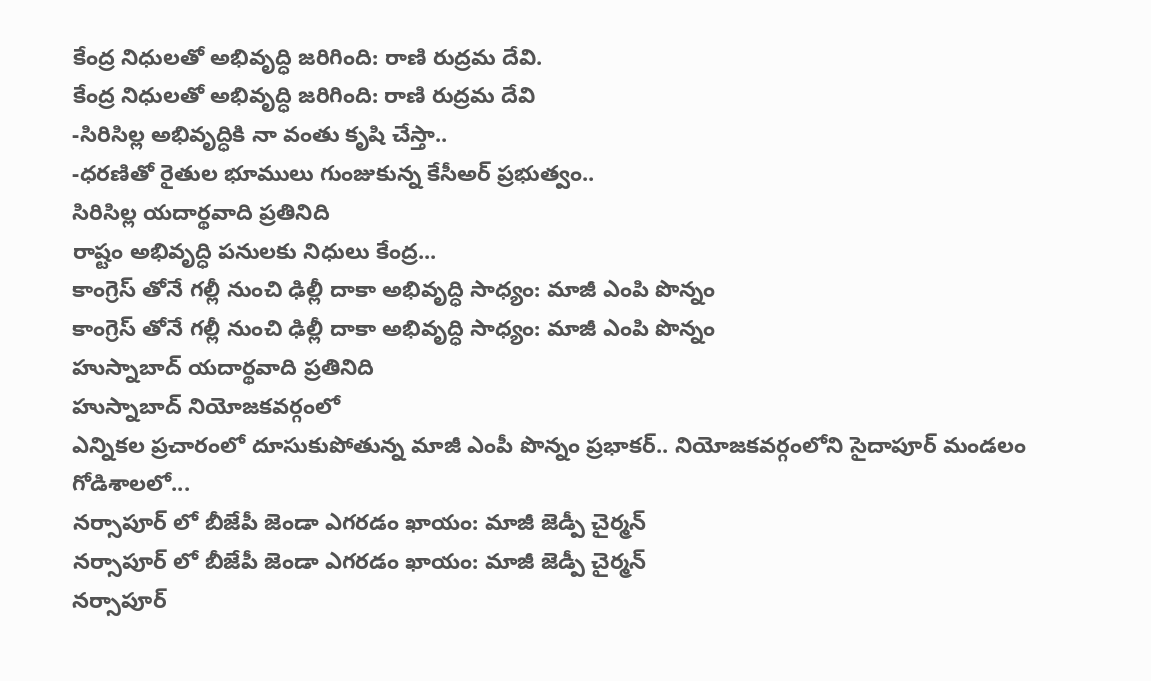కేంద్ర నిధులతో అభివృద్ధి జరిగింది: రాణి రుద్రమ దేవి.
కేంద్ర నిధులతో అభివృద్ధి జరిగింది: రాణి రుద్రమ దేవి
-సిరిసిల్ల అభివృద్ధికి నా వంతు కృషి చేస్తా..
-ధరణితో రైతుల భూములు గుంజుకున్న కేసీఅర్ ప్రభుత్వం..
సిరిసిల్ల యదార్థవాది ప్రతినిది
రాష్టం అభివృద్ధి పనులకు నిధులు కేంద్ర...
కాంగ్రెస్ తోనే గల్లీ నుంచి ఢిల్లీ దాకా అభివృద్ధి సాధ్యం: మాజీ ఎంపి పొన్నం
కాంగ్రెస్ తోనే గల్లీ నుంచి ఢిల్లీ దాకా అభివృద్ధి సాధ్యం: మాజీ ఎంపి పొన్నం
హుస్నాబాద్ యదార్థవాది ప్రతినిది
హుస్నాబాద్ నియోజకవర్గంలో
ఎన్నికల ప్రచారంలో దూసుకుపోతున్న మాజీ ఎంపీ పొన్నం ప్రభాకర్.. నియోజకవర్గంలోని సైదాపూర్ మండలం గోడిశాలలో...
నర్సాపూర్ లో బీజేపీ జెండా ఎగరడం ఖాయం: మాజీ జెడ్పీ చైర్మన్
నర్సాపూర్ లో బీజేపీ జెండా ఎగరడం ఖాయం: మాజీ జెడ్పీ చైర్మన్
నర్సాపూర్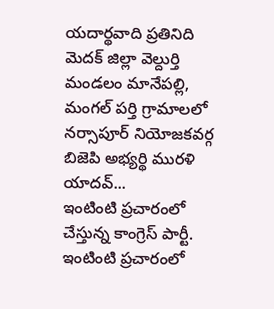యదార్థవాది ప్రతినిది
మెదక్ జిల్లా వెల్దుర్తి మండలం మానేపల్లి, మంగల్ పర్తి గ్రామాలలో నర్సాపూర్ నియోజకవర్గ బిజెపి అభ్యర్థి మురళి యాదవ్...
ఇంటింటి ప్రచారంలో చేస్తున్న కాంగ్రెస్ పార్టీ.
ఇంటింటి ప్రచారంలో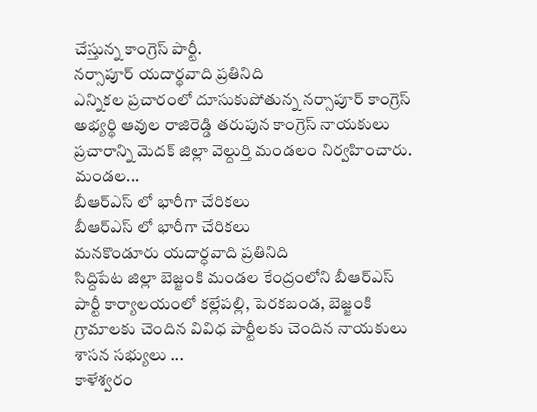చేస్తున్న కాంగ్రెస్ పార్టీ.
నర్సాపూర్ యదార్థవాది ప్రతినిది
ఎన్నికల ప్రచారంలో దూసుకుపోతున్న నర్సాపూర్ కాంగ్రెస్ అభ్యర్థి ఆవుల రాజిరెడ్డి తరుపున కాంగ్రెస్ నాయకులు ప్రచారాన్ని మెదక్ జిల్లా వెల్దుర్తి మండలం నిర్వహించారు. మండల...
బీఆర్ఎస్ లో భారీగా చేరికలు
బీఆర్ఎస్ లో భారీగా చేరికలు
మనకొండూరు యదార్ధవాది ప్రతినిది
సిద్దిపేట జిల్లా బెజ్జంకి మండల కేంద్రంలోని బీఆర్ఎస్ పార్టీ కార్యాలయంలో కల్లేపల్లి, పెరకబండ, బెజ్జంకి గ్రామాలకు చెందిన వివిధ పార్టీలకు చెందిన నాయకులు శాసన సభ్యులు ...
కాళేశ్వరం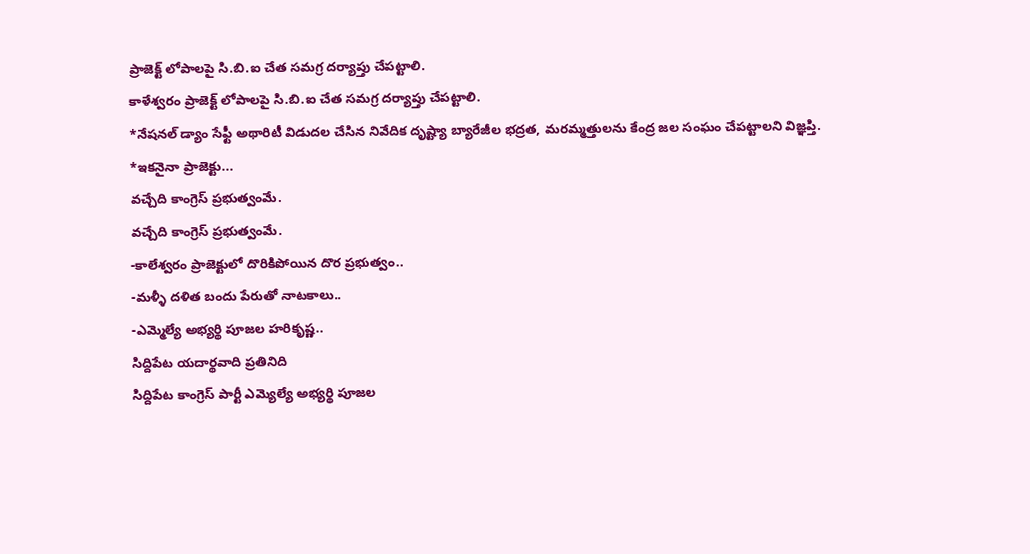ప్రాజెక్ట్ లోపాలపై సి.బి.ఐ చేత సమగ్ర దర్యాప్తు చేపట్టాలి.
కాళేశ్వరం ప్రాజెక్ట్ లోపాలపై సి.బి.ఐ చేత సమగ్ర దర్యాప్తు చేపట్టాలి.
*నేషనల్ డ్యాం సేఫ్టీ అథారిటీ విడుదల చేసిన నివేదిక దృష్ట్యా బ్యారేజీల భద్రత, మరమ్మత్తులను కేంద్ర జల సంఘం చేపట్టాలని విజ్ఞప్తి.
*ఇకనైనా ప్రాజెక్టు...
వచ్చేది కాంగ్రెస్ ప్రభుత్వంమే.
వచ్చేది కాంగ్రెస్ ప్రభుత్వంమే.
-కాలేశ్వరం ప్రాజెక్టులో దొరికిపోయిన దొర ప్రభుత్వం..
-మళ్ళీ దళిత బందు పేరుతో నాటకాలు..
-ఎమ్మెల్యే అభ్యర్థి పూజల హరికృష్ణ..
సిద్దిపేట యదార్థవాది ప్రతినిది
సిద్దిపేట కాంగ్రెస్ పార్టీ ఎమ్యెల్యే అభ్యర్థి పూజల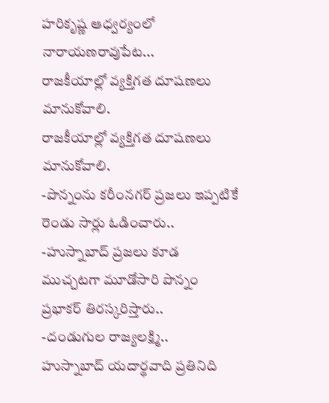హరికృష్ణ ఆధ్వర్యంలో నారాయణరావుపేట...
రాజకీయాల్లో వ్యక్తిగత దూషణలు మానుకోవాలి.
రాజకీయాల్లో వ్యక్తిగత దూషణలు మానుకోవాలి.
-పొన్నంను కరీంనగర్ ప్రజలు ఇప్పటికే రెండు సార్లు ఓడించారు..
-హుస్నాబాద్ ప్రజలు కూడ ముచ్చటగా మూడోసారి పొన్నం ప్రభాకర్ తిరస్కరిస్తారు..
-దండుగుల రాజ్యలక్ష్మి..
హుస్నాబాద్ యదార్థవాది ప్రతినిది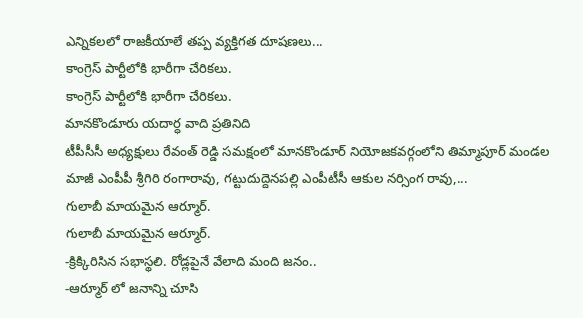ఎన్నికలలో రాజకీయాలే తప్ప వ్యక్తిగత దూషణలు...
కాంగ్రెస్ పార్టీలోకి భారీగా చేరికలు.
కాంగ్రెస్ పార్టీలోకి భారీగా చేరికలు.
మానకొండూరు యదార్ధ వాది ప్రతినిది
టీపీసీసీ అధ్యక్షులు రేవంత్ రెడ్డి సమక్షంలో మానకొండూర్ నియోజకవర్గంలోని తిమ్మాపూర్ మండల మాజీ ఎంపీపీ శ్రీగిరి రంగారావు, గట్టుదుద్దెనపల్లి ఎంపీటీసీ ఆకుల నర్సింగ రావు,...
గులాబీ మాయమైన ఆర్మూర్.
గులాబీ మాయమైన ఆర్మూర్.
-క్రిక్కిరిసిన సభాస్థలి. రోడ్లపైనే వేలాది మంది జనం..
-ఆర్మూర్ లో జనాన్ని చూసి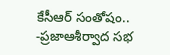కేసీఆర్ సంతోషం..
-ప్రజాఆశీర్వాద సభ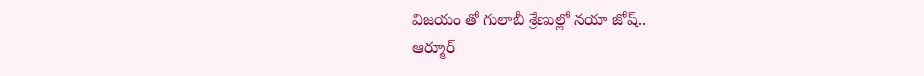విజయం తో గులాబీ శ్రేణుల్లో నయా జోష్..
ఆర్మూర్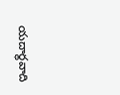యదార్థవాది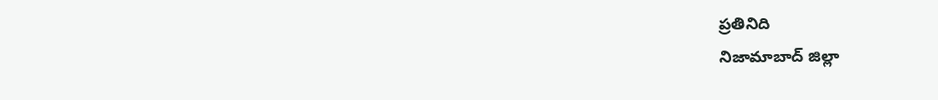ప్రతినిది
నిజామాబాద్ జిల్లా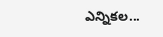ఎన్నికల...